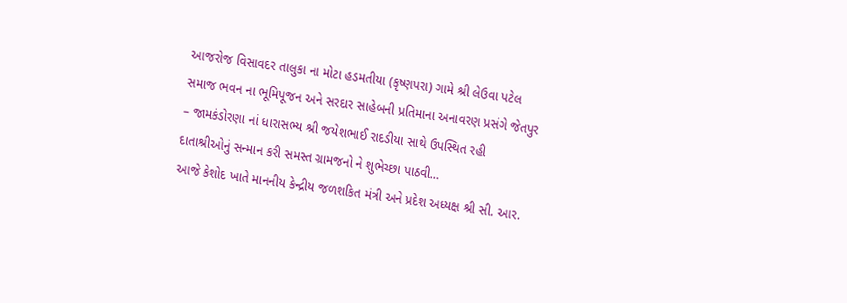આજરોજ વિસાવદર તાલુકા ના મોટા હડમતીયા (કૃષ્ણપરા) ગામે શ્રી લેઉવા પટેલ સમાજ ભવન ના ભૂમિપૂજન અને સરદાર સાહેબની પ્રતિમાના અનાવરણ પ્રસંગે જેતપુર – જામકંડોરણા નાં ધારાસભ્ય શ્રી જયેશભાઈ રાદડીયા સાથે ઉપસ્થિત રહી દાતાશ્રીઓનું સન્માન કરી સમસ્ત ગ્રામજનો ને શુભેચ્છા પાઠવી…
આજે કેશોદ ખાતે માનનીય કેન્દ્રીય જળશકિત મંત્રી અને પ્રદેશ અધ્યક્ષ શ્રી સી. આર.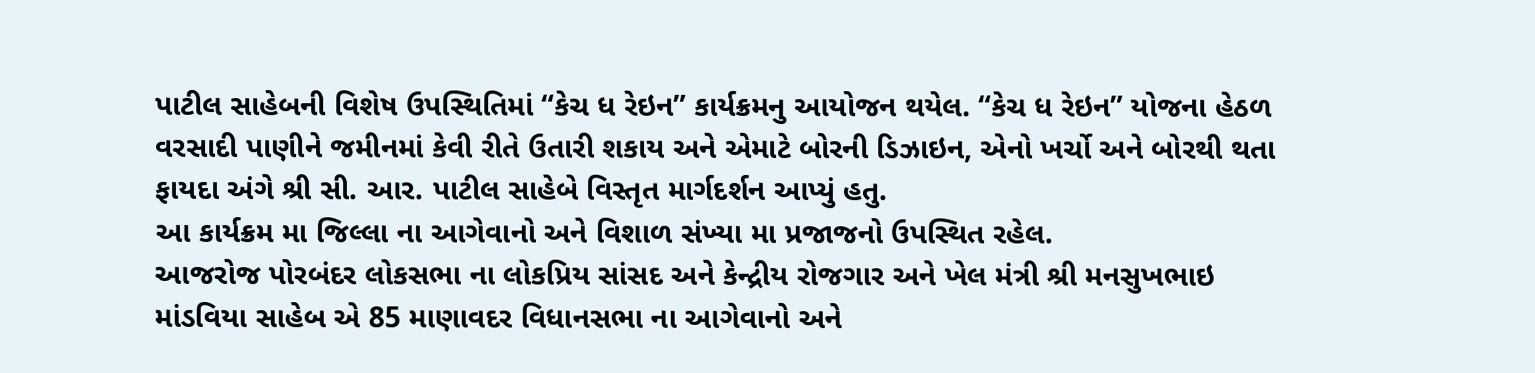પાટીલ સાહેબની વિશેષ ઉપસ્થિતિમાં “કેચ ધ રેઇન” કાર્યક્રમનુ આયોજન થયેલ. “કેચ ધ રેઇન” યોજના હેઠળ વરસાદી પાણીને જમીનમાં કેવી રીતે ઉતારી શકાય અને એમાટે બોરની ડિઝાઇન, એનો ખર્ચો અને બોરથી થતા ફાયદા અંગે શ્રી સી. આર. પાટીલ સાહેબે વિસ્તૃત માર્ગદર્શન આપ્યું હતુ.
આ કાર્યક્રમ મા જિલ્લા ના આગેવાનો અને વિશાળ સંખ્યા મા પ્રજાજનો ઉપસ્થિત રહેલ.
આજરોજ પોરબંદર લોકસભા ના લોકપ્રિય સાંસદ અને કેન્દ્રીય રોજગાર અને ખેલ મંત્રી શ્રી મનસુખભાઇ માંડવિયા સાહેબ એ 85 માણાવદર વિધાનસભા ના આગેવાનો અને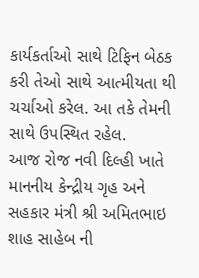કાર્યકર્તાઓ સાથે ટિફિન બેઠક કરી તેઓ સાથે આત્મીયતા થી ચર્ચાઓ કરેલ. આ તકે તેમની સાથે ઉપસ્થિત રહેલ.
આજ રોજ નવી દિલ્હી ખાતે માનનીય કેન્દ્રીય ગૃહ અને સહકાર મંત્રી શ્રી અમિતભાઇ શાહ સાહેબ ની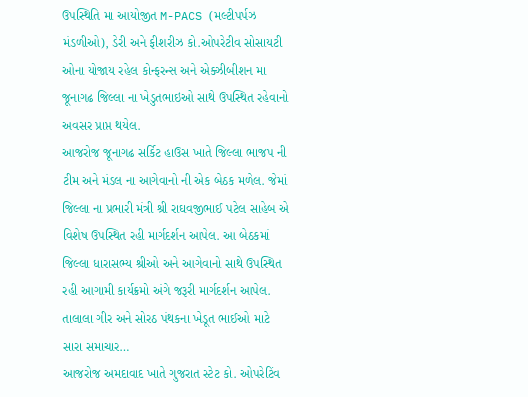ઉપસ્થિતિ મા આયોજીત M-PACS (મલ્ટીપર્પઝ મંડળીઓ), ડેરી અને ફીશરીઝ કો.ઓપરેટીવ સોસાયટી ઓના યોજાય રહેલ કોન્ફરન્સ અને એક્ઝીબીશન મા જૂનાગઢ જિલ્લા ના ખેડુતભાઇઓ સાથે ઉપસ્થિત રહેવાનો અવસર પ્રાપ્ત થયેલ.
આજરોજ જૂનાગઢ સર્કિટ હાઉસ ખાતે જિલ્લા ભાજપ ની ટીમ અને મંડલ ના આગેવાનો ની એક બેઠક મળેલ. જેમાં જિલ્લા ના પ્રભારી મંત્રી શ્રી રાઘવજીભાઈ પટેલ સાહેબ એ વિશેષ ઉપસ્થિત રહી માર્ગદર્શન આપેલ. આ બેઠકમાં જિલ્લા ધારાસભ્ય શ્રીઓ અને આગેવાનો સાથે ઉપસ્થિત રહી આગામી કાર્યક્રમો અંગે જરૂરી માર્ગદર્શન આપેલ.
તાલાલા ગીર અને સોરઠ પંથકના ખેડૂત ભાઈઓ માટે સારા સમાચાર…
આજરોજ અમદાવાદ ખાતે ગુજરાત સ્ટેટ કો. ઓપરેટિંવ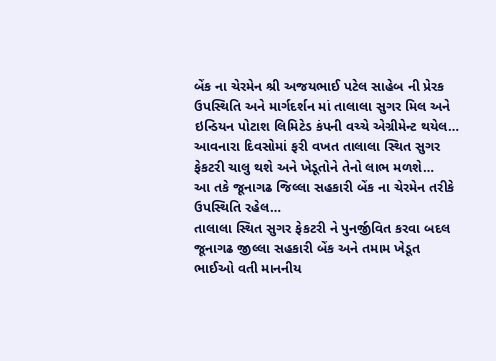બેંક ના ચેરમેન શ્રી અજયભાઈ પટેલ સાહેબ ની પ્રેરક ઉપસ્થિતિ અને માર્ગદર્શન માં તાલાલા સુગર મિલ અને ઇન્ડિયન પોટાશ લિમિટેડ કંપની વચ્ચે એગ્રીમેન્ટ થયેલ…
આવનારા દિવસોમાં ફરી વખત તાલાલા સ્થિત સુગર ફેકટરી ચાલુ થશે અને ખેડૂતોને તેનો લાભ મળશે…
આ તકે જૂનાગઢ જિલ્લા સહકારી બેંક ના ચેરમેન તરીકે ઉપસ્થિતિ રહેલ…
તાલાલા સ્થિત સુગર ફેકટરી ને પુનર્જીવિત કરવા બદલ જૂનાગઢ જીલ્લા સહકારી બેંક અને તમામ ખેડૂત ભાઈઓ વતી માનનીય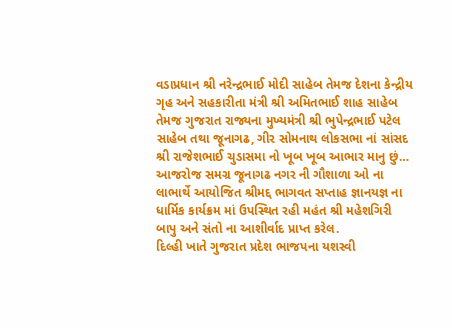વડાપ્રધાન શ્રી નરેન્દ્રભાઈ મોદી સાહેબ તેમજ દેશના કેન્દ્રીય ગૃહ અને સહકારીતા મંત્રી શ્રી અમિતભાઈ શાહ સાહેબ તેમજ ગુજરાત રાજ્યના મુખ્યમંત્રી શ્રી ભુપેન્દ્રભાઈ પટેલ સાહેબ તથા જૂનાગઢ, ગીર સોમનાથ લોકસભા નાં સાંસદ શ્રી રાજેશભાઈ ચુડાસમા નો ખૂબ ખૂબ આભાર માનુ છું…
આજરોજ સમગ્ર જૂનાગઢ નગર ની ગૌશાળા ઓ ના લાભાર્થે આયોજિત શ્રીમદ્દ ભાગવત સપ્તાહ જ્ઞાનયજ્ઞ ના ધાર્મિક કાર્યક્રમ માં ઉપસ્થિત રહી મહંત શ્રી મહેશગિરી બાપુ અને સંતો ના આશીર્વાદ પ્રાપ્ત કરેલ.
દિલ્હી ખાતે ગુજરાત પ્રદેશ ભાજપના યશસ્વી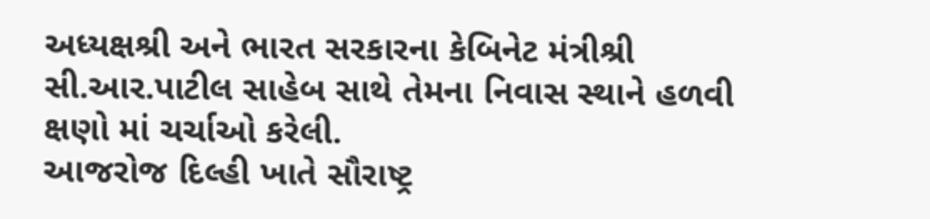અધ્યક્ષશ્રી અને ભારત સરકારના કેબિનેટ મંત્રીશ્રી સી.આર.પાટીલ સાહેબ સાથે તેમના નિવાસ સ્થાને હળવી ક્ષણો માં ચર્ચાઓ કરેલી.
આજરોજ દિલ્હી ખાતે સૌરાષ્ટ્ર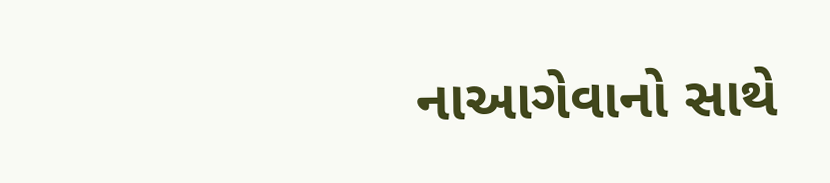નાઆગેવાનો સાથે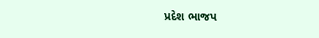પ્રદેશ ભાજપ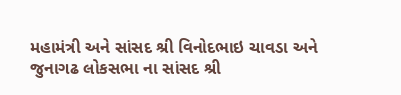મહામંત્રી અને સાંસદ શ્રી વિનોદભાઇ ચાવડા અને જુનાગઢ લોકસભા ના સાંસદ શ્રી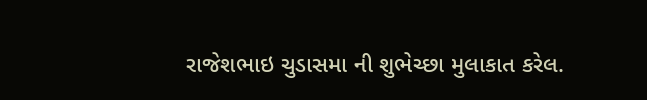રાજેશભાઇ ચુડાસમા ની શુભેચ્છા મુલાકાત કરેલ.